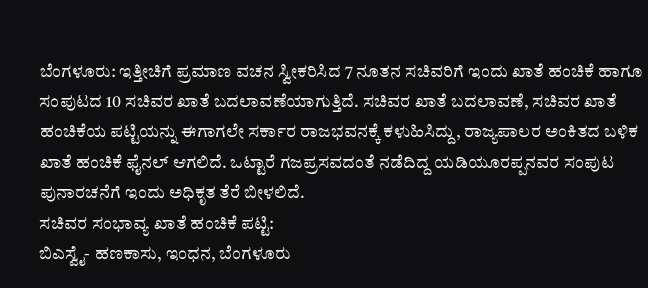ಬೆಂಗಳೂರು: ಇತ್ತೀಚಿಗೆ ಪ್ರಮಾಣ ವಚನ ಸ್ವೀಕರಿಸಿದ 7 ನೂತನ ಸಚಿವರಿಗೆ ಇಂದು ಖಾತೆ ಹಂಚಿಕೆ ಹಾಗೂ ಸಂಪುಟದ 10 ಸಚಿವರ ಖಾತೆ ಬದಲಾವಣೆಯಾಗುತ್ತಿದೆ. ಸಚಿವರ ಖಾತೆ ಬದಲಾವಣೆ, ಸಚಿವರ ಖಾತೆ ಹಂಚಿಕೆಯ ಪಟ್ಟಿಯನ್ನು ಈಗಾಗಲೇ ಸರ್ಕಾರ ರಾಜಭವನಕ್ಕೆ ಕಳುಹಿಸಿದ್ದು, ರಾಜ್ಯಪಾಲರ ಅಂಕಿತದ ಬಳಿಕ ಖಾತೆ ಹಂಚಿಕೆ ಫೈನಲ್ ಆಗಲಿದೆ. ಒಟ್ಟಾರೆ ಗಜಪ್ರಸವದಂತೆ ನಡೆದಿದ್ದ ಯಡಿಯೂರಪ್ಪನವರ ಸಂಪುಟ ಪುನಾರಚನೆಗೆ ಇಂದು ಅಧಿಕೃತ ತೆರೆ ಬೀಳಲಿದೆ.
ಸಚಿವರ ಸಂಭಾವ್ಯ ಖಾತೆ ಹಂಚಿಕೆ ಪಟ್ಟಿ:
ಬಿಎಸ್ವೈ- ಹಣಕಾಸು, ಇಂಧನ, ಬೆಂಗಳೂರು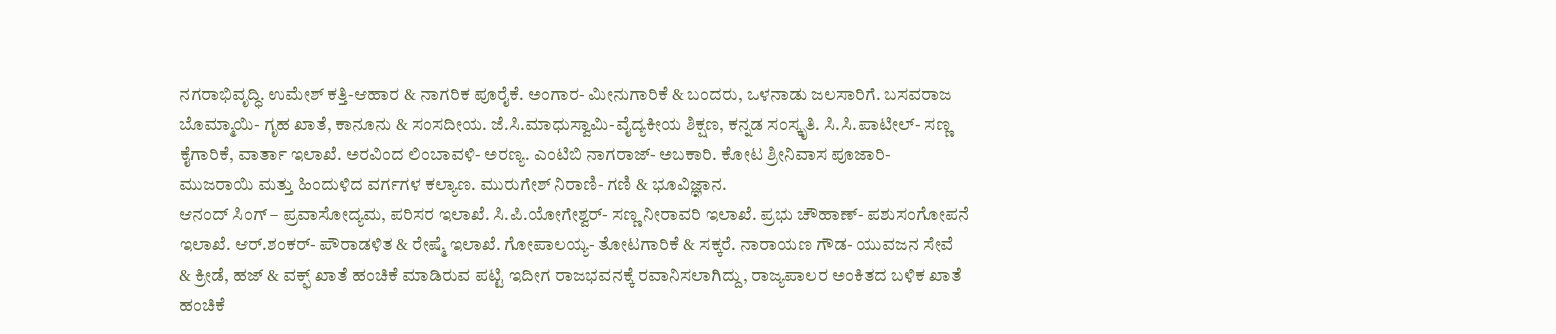ನಗರಾಭಿವೃದ್ಧಿ. ಉಮೇಶ್ ಕತ್ತಿ-ಆಹಾರ & ನಾಗರಿಕ ಪೂರೈಕೆ. ಅಂಗಾರ- ಮೀನುಗಾರಿಕೆ & ಬಂದರು, ಒಳನಾಡು ಜಲಸಾರಿಗೆ. ಬಸವರಾಜ ಬೊಮ್ಮಾಯಿ- ಗೃಹ ಖಾತೆ, ಕಾನೂನು & ಸಂಸದೀಯ. ಜೆ.ಸಿ.ಮಾಧುಸ್ವಾಮಿ-ವೈದ್ಯಕೀಯ ಶಿಕ್ಷಣ, ಕನ್ನಡ ಸಂಸ್ಕೃತಿ. ಸಿ.ಸಿ.ಪಾಟೀಲ್- ಸಣ್ಣ ಕೈಗಾರಿಕೆ, ವಾರ್ತಾ ಇಲಾಖೆ. ಅರವಿಂದ ಲಿಂಬಾವಳಿ- ಅರಣ್ಯ. ಎಂಟಿಬಿ ನಾಗರಾಜ್- ಅಬಕಾರಿ. ಕೋಟ ಶ್ರೀನಿವಾಸ ಪೂಜಾರಿ- ಮುಜರಾಯಿ ಮತ್ತು ಹಿಂದುಳಿದ ವರ್ಗಗಳ ಕಲ್ಯಾಣ. ಮುರುಗೇಶ್ ನಿರಾಣಿ- ಗಣಿ & ಭೂವಿಜ್ಞಾನ.
ಆನಂದ್ ಸಿಂಗ್ – ಪ್ರವಾಸೋದ್ಯಮ, ಪರಿಸರ ಇಲಾಖೆ. ಸಿ.ಪಿ.ಯೋಗೇಶ್ವರ್- ಸಣ್ಣ ನೀರಾವರಿ ಇಲಾಖೆ. ಪ್ರಭು ಚೌಹಾಣ್- ಪಶುಸಂಗೋಪನೆ ಇಲಾಖೆ. ಆರ್.ಶಂಕರ್- ಪೌರಾಡಳಿತ & ರೇಷ್ಮೆ ಇಲಾಖೆ. ಗೋಪಾಲಯ್ಯ- ತೋಟಗಾರಿಕೆ & ಸಕ್ಕರೆ. ನಾರಾಯಣ ಗೌಡ- ಯುವಜನ ಸೇವೆ & ಕ್ರೀಡೆ, ಹಜ್ & ವಕ್ಫ್ ಖಾತೆ ಹಂಚಿಕೆ ಮಾಡಿರುವ ಪಟ್ಟಿ ಇದೀಗ ರಾಜಭವನಕ್ಕೆ ರವಾನಿಸಲಾಗಿದ್ದು, ರಾಜ್ಯಪಾಲರ ಅಂಕಿತದ ಬಳಿಕ ಖಾತೆ ಹಂಚಿಕೆ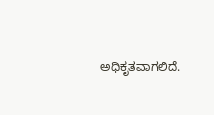ಅಧಿಕೃತವಾಗಲಿದೆ.